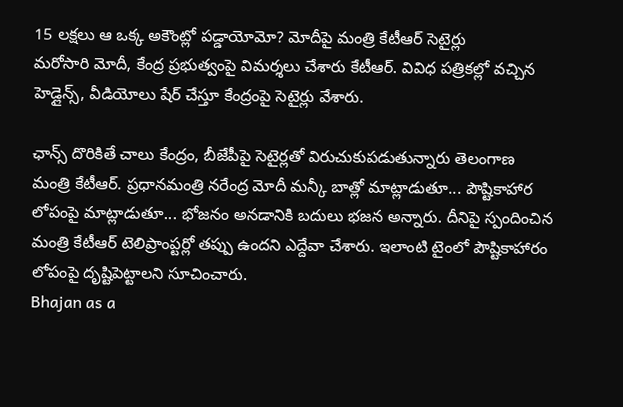15 లక్షలు ఆ ఒక్క అకౌంట్లో పడ్డాయోమో? మోదీపై మంత్రి కేటీఆర్ సెటైర్లు
మరోసారి మోదీ, కేంద్ర ప్రభుత్వంపై విమర్శలు చేశారు కేటీఆర్. వివిధ పత్రికల్లో వచ్చిన హెడ్లైన్స్, వీడియోలు షేర్ చేస్తూ కేంద్రంపై సెటైర్లు వేశారు.

ఛాన్స్ దొరికితే చాలు కేంద్రం, బీజేపీపై సెటైర్లతో విరుచుకుపడుతున్నారు తెలంగాణ మంత్రి కేటీఆర్. ప్రధానమంత్రి నరేంద్ర మోదీ మన్కీ బాత్లో మాట్లాడుతూ... పౌష్టికాహార లోపంపై మాట్లాడుతూ... భోజనం అనడానికి బదులు భజన అన్నారు. దీనిపై స్పందించిన మంత్రి కేటీఆర్ టెలిప్రాంప్టర్లో తప్పు ఉందని ఎద్దేవా చేశారు. ఇలాంటి టైంలో పౌష్టికాహారం లోపంపై దృష్టిపెట్టాలని సూచించారు.
Bhajan as a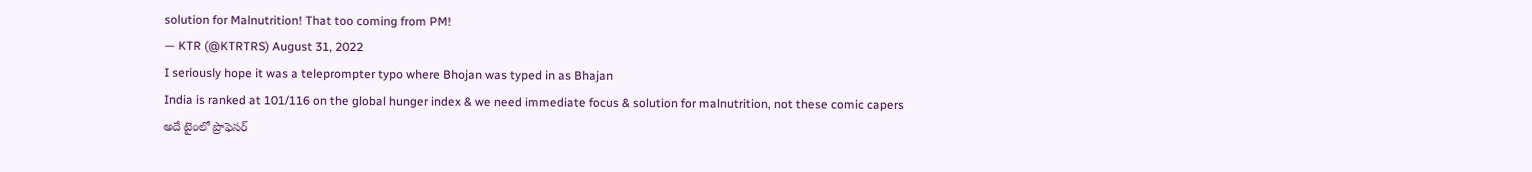solution for Malnutrition! That too coming from PM!
— KTR (@KTRTRS) August 31, 2022
I seriously hope it was a teleprompter typo where Bhojan was typed in as Bhajan
India is ranked at 101/116 on the global hunger index & we need immediate focus & solution for malnutrition, not these comic capers
అదే టైంలో ప్రొఫెసర్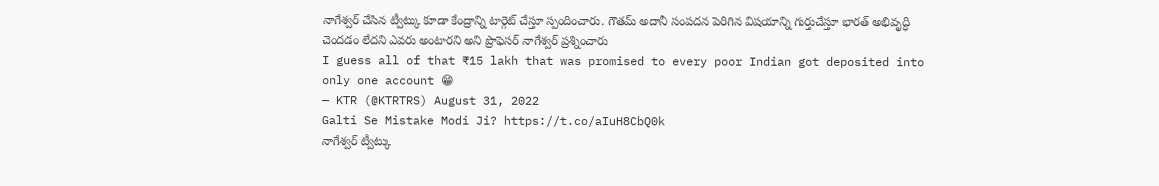నాగేశ్వర్ చేసిన ట్వీట్కు కూడా కేంద్రాన్ని టార్గెట్ చేస్తూ స్పందించారు. గౌతమ్ అదానీ సంపదన పెరిగిన విషయాన్ని గుర్తుచేస్తూ భారత్ అభివృద్ధి చెందడం లేదని ఎవరు అంటారని అని ప్రొఫెసర్ నాగేశ్వర్ ప్రశ్నించారు
I guess all of that ₹15 lakh that was promised to every poor Indian got deposited into only one account 😁
— KTR (@KTRTRS) August 31, 2022
Galti Se Mistake Modi Ji? https://t.co/aIuH8CbQ0k
నాగేశ్వర్ ట్వీట్కు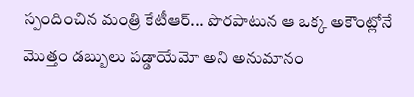స్పందించిన మంత్రి కేటీఆర్... పొరపాటున ఆ ఒక్క అకౌంట్లోనే మొత్తం డబ్బులు పడ్డాయేమో అని అనుమానం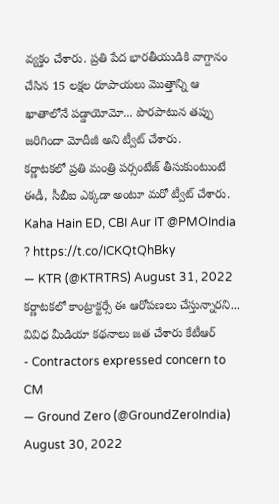వ్యక్తం చేశారు. ప్రతి పేద భారతీయుడికి వాగ్దానం చేసిన 15 లక్షల రూపాయలు మొత్తాన్ని ఆ ఖాతాలోనే పడ్డాయోమో... పొరపాటున తప్పు జరిగిందా మోదీజీ అని ట్వీట్ చేశారు.
కర్ణాటకలో ప్రతి మంత్రి పర్సంటేజ్ తీసుకుంటుంటే ఈడీ, సీబీఐ ఎక్కడా అంటూ మరో ట్వీట్ చేశారు.
Kaha Hain ED, CBI Aur IT @PMOIndia ? https://t.co/ICKQtQhBky
— KTR (@KTRTRS) August 31, 2022
కర్ణాటకలో కాంట్రాక్టర్సే ఈ ఆరోపణలు చేస్తున్నారని... వివిధ మీడియా కథనాలు జత చేశారు కేటీఆర్
- Contractors expressed concern to CM
— Ground Zero (@GroundZeroIndia) August 30, 2022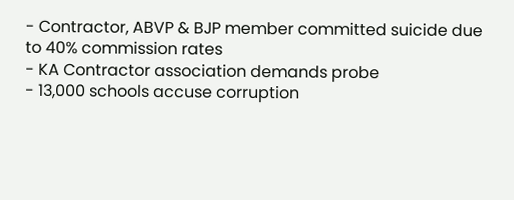- Contractor, ABVP & BJP member committed suicide due to 40% commission rates
- KA Contractor association demands probe
- 13,000 schools accuse corruption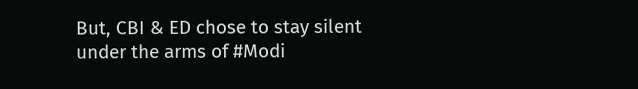But, CBI & ED chose to stay silent under the arms of #Modi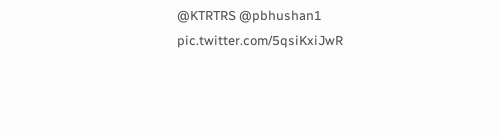@KTRTRS @pbhushan1 pic.twitter.com/5qsiKxiJwR